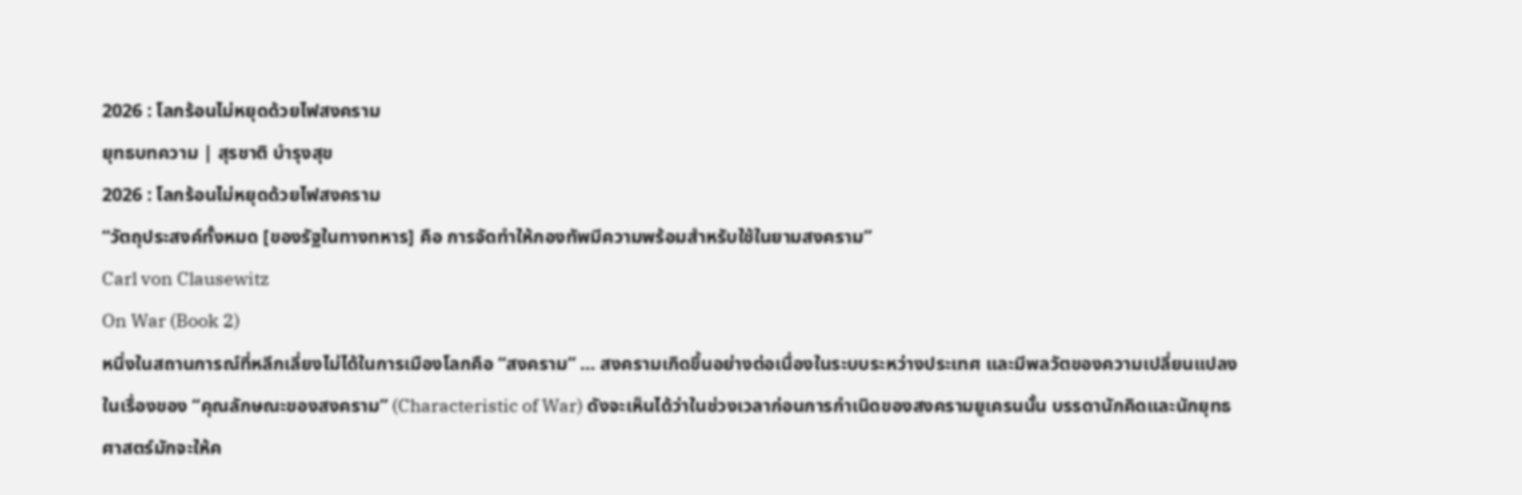2026 : โลกร้อนไม่หยุดด้วยไฟสงคราม
ยุทธบทความ | สุรชาติ บำรุงสุข
2026 : โลกร้อนไม่หยุดด้วยไฟสงคราม
“วัตถุประสงค์ทั้งหมด [ของรัฐในทางทหาร] คือ การจัดทำให้กองทัพมีความพร้อมสำหรับใช้ในยามสงคราม”
Carl von Clausewitz
On War (Book 2)
หนึ่งในสถานการณ์ที่หลีกเลี่ยงไม่ได้ในการเมืองโลกคือ “สงคราม” … สงครามเกิดขึ้นอย่างต่อเนื่องในระบบระหว่างประเทศ และมีพลวัตของความเปลี่ยนแปลงในเรื่องของ “คุณลักษณะของสงคราม” (Characteristic of War) ดังจะเห็นได้ว่าในช่วงเวลาก่อนการกำเนิดของสงครามยูเครนนั้น บรรดานักคิดและนักยุทธศาสตร์มักจะให้ค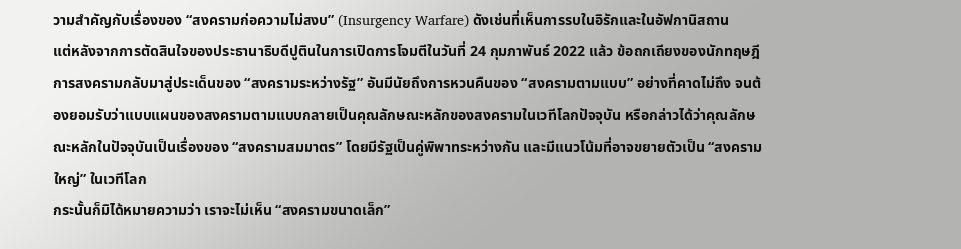วามสำคัญกับเรื่องของ “สงครามก่อความไม่สงบ” (Insurgency Warfare) ดังเช่นที่เห็นการรบในอิรักและในอัฟกานิสถาน
แต่หลังจากการตัดสินใจของประธานาธิบดีปูตินในการเปิดการโจมตีในวันที่ 24 กุมภาพันธ์ 2022 แล้ว ข้อถกเถียงของนักทฤษฎีการสงครามกลับมาสู่ประเด็นของ “สงครามระหว่างรัฐ” อันมีนัยถึงการหวนคืนของ “สงครามตามแบบ” อย่างที่คาดไม่ถึง จนต้องยอมรับว่าแบบแผนของสงครามตามแบบกลายเป็นคุณลักษณะหลักของสงครามในเวทีโลกปัจจุบัน หรือกล่าวได้ว่าคุณลักษณะหลักในปัจจุบันเป็นเรื่องของ “สงครามสมมาตร” โดยมีรัฐเป็นคู่พิพาทระหว่างกัน และมีแนวโน้มที่อาจขยายตัวเป็น “สงครามใหญ่” ในเวทีโลก
กระนั้นก็มิได้หมายความว่า เราจะไม่เห็น “สงครามขนาดเล็ก”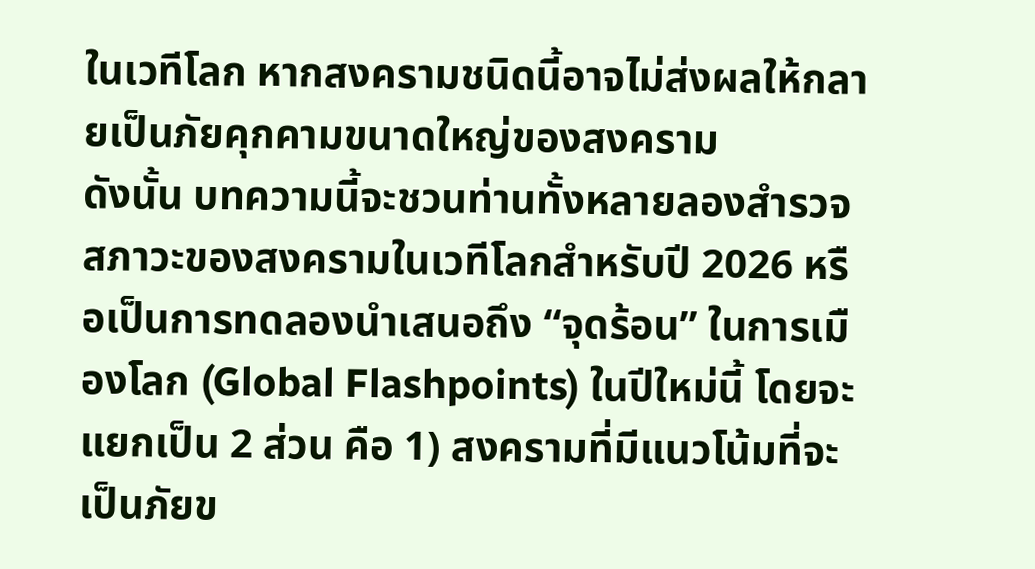ในเวทีโลก หากสงครามชนิดนี้อาจไม่ส่งผลให้กลายเป็นภัยคุกคามขนาดใหญ่ของสงคราม
ดังนั้น บทความนี้จะชวนท่านทั้งหลายลองสำรวจสภาวะของสงครามในเวทีโลกสำหรับปี 2026 หรือเป็นการทดลองนำเสนอถึง “จุดร้อน” ในการเมืองโลก (Global Flashpoints) ในปีใหม่นี้ โดยจะแยกเป็น 2 ส่วน คือ 1) สงครามที่มีแนวโน้มที่จะเป็นภัยข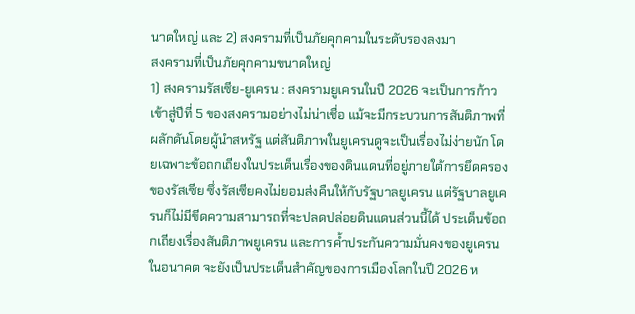นาดใหญ่ และ 2) สงครามที่เป็นภัยคุกคามในระดับรองลงมา
สงครามที่เป็นภัยคุกคามขนาดใหญ่
1) สงครามรัสเซีย-ยูเครน : สงครามยูเครนในปี 2026 จะเป็นการก้าวเข้าสู่ปีที่ 5 ของสงครามอย่างไม่น่าเชื่อ แม้จะมีกระบวนการสันติภาพที่ผลักดันโดยผู้นำสหรัฐ แต่สันติภาพในยูเครนดูจะเป็นเรื่องไม่ง่ายนัก โดยเฉพาะข้อถกเถียงในประเด็นเรื่องของดินแดนที่อยู่ภายใต้การยึดครองของรัสเซีย ซึ่งรัสเซียคงไม่ยอมส่งคืนให้กับรัฐบาลยูเครน แต่รัฐบาลยูเครนก็ไม่มีขีดความสามารถที่จะปลดปล่อยดินแดนส่วนนี้ได้ ประเด็นข้อถกเถียงเรื่องสันติภาพยูเครน และการค้ำประกันความมั่นคงของยูเครนในอนาคต จะยังเป็นประเด็นสำคัญของการเมืองโลกในปี 2026 ห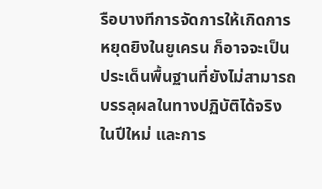รือบางทีการจัดการให้เกิดการหยุดยิงในยูเครน ก็อาจจะเป็นประเด็นพื้นฐานที่ยังไม่สามารถบรรลุผลในทางปฏิบัติได้จริงในปีใหม่ และการ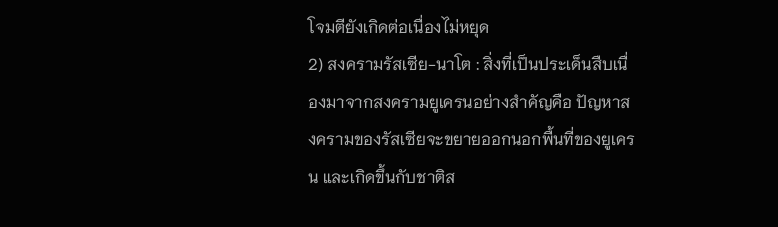โจมตียังเกิดต่อเนื่องไม่หยุด
2) สงครามรัสเซีย-นาโต : สิ่งที่เป็นประเด็นสืบเนื่องมาจากสงครามยูเครนอย่างสำคัญคือ ปัญหาสงครามของรัสเซียจะขยายออกนอกพื้นที่ของยูเครน และเกิดขึ้นกับชาติส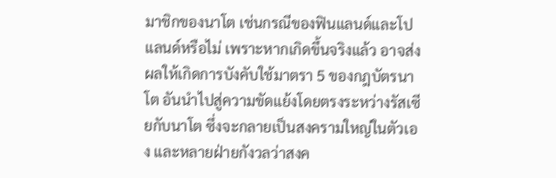มาชิกของนาโต เช่นกรณีของฟินแลนด์และโปแลนด์หรือไม่ เพราะหากเกิดขึ้นจริงแล้ว อาจส่งผลให้เกิดการบังคับใช้มาตรา 5 ของกฎบัตรนาโต อันนำไปสู่ความขัดแย้งโดยตรงระหว่างรัสเซียกับนาโต ซึ่งจะกลายเป็นสงครามใหญ่ในตัวเอง และหลายฝ่ายกังวลว่าสงค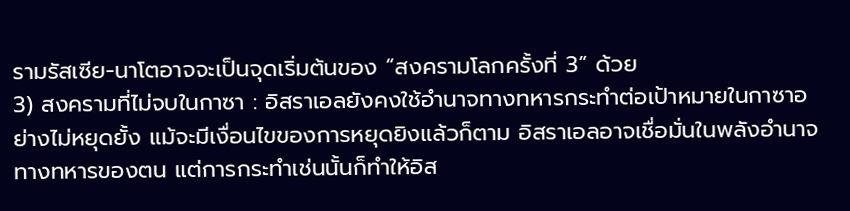รามรัสเซีย-นาโตอาจจะเป็นจุดเริ่มต้นของ “สงครามโลกครั้งที่ 3” ด้วย
3) สงครามที่ไม่จบในกาซา : อิสราเอลยังคงใช้อำนาจทางทหารกระทำต่อเป้าหมายในกาซาอย่างไม่หยุดยั้ง แม้จะมีเงื่อนไขของการหยุดยิงแล้วก็ตาม อิสราเอลอาจเชื่อมั่นในพลังอำนาจทางทหารของตน แต่การกระทำเช่นนั้นก็ทำให้อิส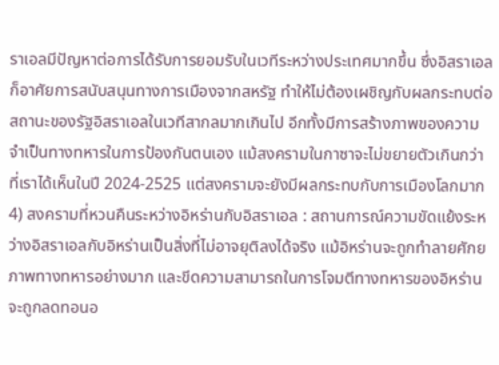ราเอลมีปัญหาต่อการได้รับการยอมรับในเวทีระหว่างประเทศมากขึ้น ซึ่งอิสราเอลก็อาศัยการสนับสนุนทางการเมืองจากสหรัฐ ทำให้ไม่ต้องเผชิญกับผลกระทบต่อสถานะของรัฐอิสราเอลในเวทีสากลมากเกินไป อีกทั้งมีการสร้างภาพของความจำเป็นทางทหารในการป้องกันตนเอง แม้สงครามในกาซาจะไม่ขยายตัวเกินกว่าที่เราได้เห็นในปี 2024-2525 แต่สงครามจะยังมีผลกระทบกับการเมืองโลกมาก
4) สงครามที่หวนคืนระหว่างอิหร่านกับอิสราเอล : สถานการณ์ความขัดแย้งระหว่างอิสราเอลกับอิหร่านเป็นสิ่งที่ไม่อาจยุติลงได้จริง แม้อิหร่านจะถูกทำลายศักยภาพทางทหารอย่างมาก และขีดความสามารถในการโจมตีทางทหารของอิหร่านจะถูกลดทอนอ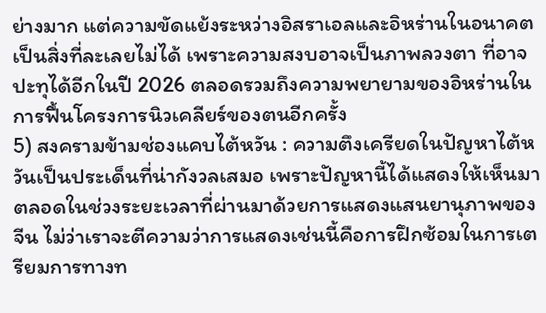ย่างมาก แต่ความขัดแย้งระหว่างอิสราเอลและอิหร่านในอนาคตเป็นสิ่งที่ละเลยไม่ได้ เพราะความสงบอาจเป็นภาพลวงตา ที่อาจปะทุได้อีกในปี 2026 ตลอดรวมถึงความพยายามของอิหร่านในการฟื้นโครงการนิวเคลียร์ของตนอีกครั้ง
5) สงครามข้ามช่องแคบไต้หวัน : ความตึงเครียดในปัญหาไต้หวันเป็นประเด็นที่น่ากังวลเสมอ เพราะปัญหานี้ได้แสดงให้เห็นมาตลอดในช่วงระยะเวลาที่ผ่านมาด้วยการแสดงแสนยานุภาพของจีน ไม่ว่าเราจะตีความว่าการแสดงเช่นนี้คือการฝึกซ้อมในการเตรียมการทางท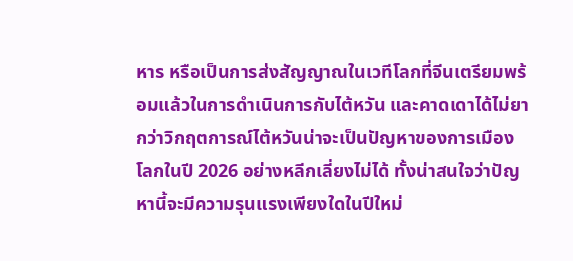หาร หรือเป็นการส่งสัญญาณในเวทีโลกที่จีนเตรียมพร้อมแล้วในการดำเนินการกับไต้หวัน และคาดเดาได้ไม่ยากว่าวิกฤตการณ์ไต้หวันน่าจะเป็นปัญหาของการเมืองโลกในปี 2026 อย่างหลีกเลี่ยงไม่ได้ ทั้งน่าสนใจว่าปัญหานี้จะมีความรุนแรงเพียงใดในปีใหม่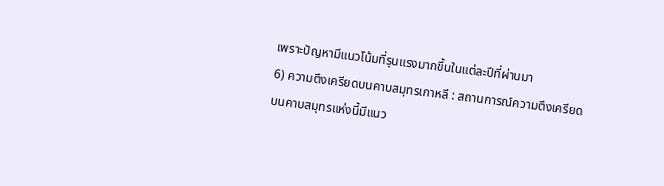เพราะปัญหามีแนวโน้มที่รุนแรงมากขึ้นในแต่ละปีที่ผ่านมา
6) ความตึงเครียดบนคาบสมุทรเกาหลี : สถานการณ์ความตึงเครียดบนคาบสมุทรแห่งนี้มีแนว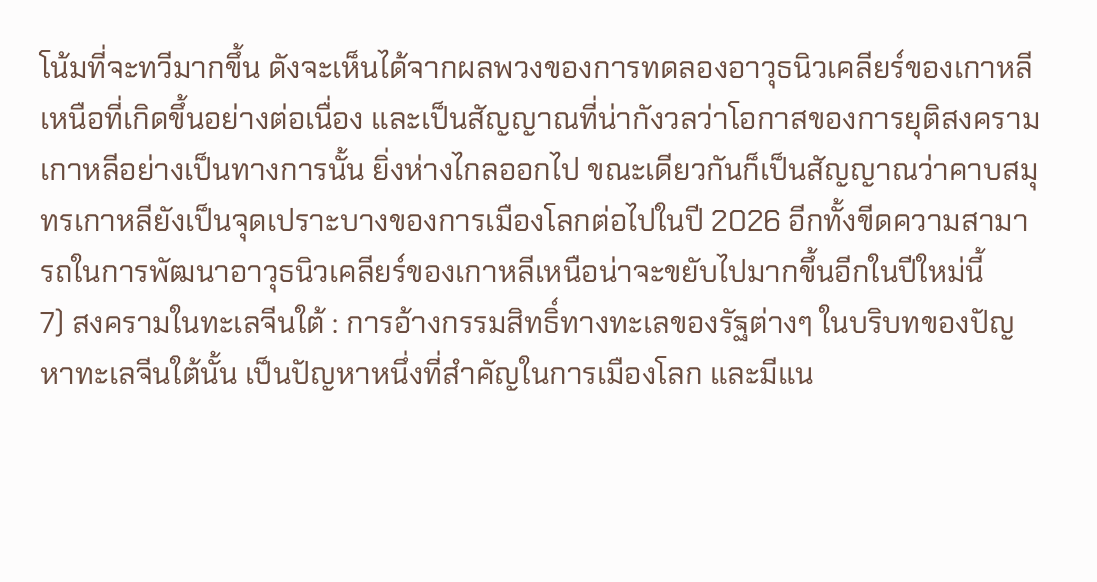โน้มที่จะทวีมากขึ้น ดังจะเห็นได้จากผลพวงของการทดลองอาวุธนิวเคลียร์ของเกาหลีเหนือที่เกิดขึ้นอย่างต่อเนื่อง และเป็นสัญญาณที่น่ากังวลว่าโอกาสของการยุติสงครามเกาหลีอย่างเป็นทางการนั้น ยิ่งห่างไกลออกไป ขณะเดียวกันก็เป็นสัญญาณว่าคาบสมุทรเกาหลียังเป็นจุดเปราะบางของการเมืองโลกต่อไปในปี 2026 อีกทั้งขีดความสามารถในการพัฒนาอาวุธนิวเคลียร์ของเกาหลีเหนือน่าจะขยับไปมากขึ้นอีกในปีใหม่นี้
7) สงครามในทะเลจีนใต้ : การอ้างกรรมสิทธิ์ทางทะเลของรัฐต่างๆ ในบริบทของปัญหาทะเลจีนใต้นั้น เป็นปัญหาหนึ่งที่สำคัญในการเมืองโลก และมีแน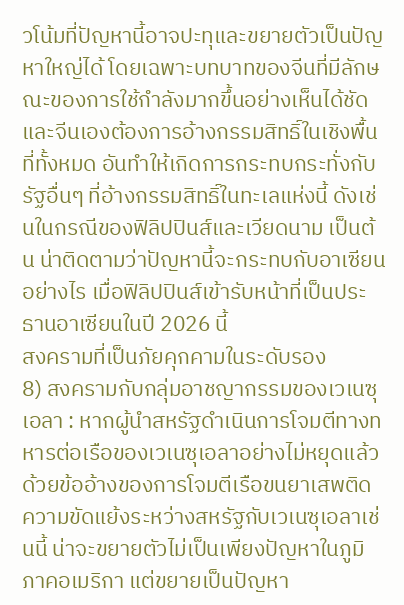วโน้มที่ปัญหานี้อาจปะทุและขยายตัวเป็นปัญหาใหญ่ได้ โดยเฉพาะบทบาทของจีนที่มีลักษณะของการใช้กำลังมากขึ้นอย่างเห็นได้ชัด และจีนเองต้องการอ้างกรรมสิทธิ์ในเชิงพื้นที่ทั้งหมด อันทำให้เกิดการกระทบกระทั่งกับรัฐอื่นๆ ที่อ้างกรรมสิทธิ์ในทะเลแห่งนี้ ดังเช่นในกรณีของฟิลิปปินส์และเวียดนาม เป็นต้น น่าติดตามว่าปัญหานี้จะกระทบกับอาเซียนอย่างไร เมื่อฟิลิปปินส์เข้ารับหน้าที่เป็นประธานอาเซียนในปี 2026 นี้
สงครามที่เป็นภัยคุกคามในระดับรอง
8) สงครามกับกลุ่มอาชญากรรมของเวเนซุเอลา : หากผู้นำสหรัฐดำเนินการโจมตีทางทหารต่อเรือของเวเนซุเอลาอย่างไม่หยุดแล้ว ด้วยข้ออ้างของการโจมตีเรือขนยาเสพติด ความขัดแย้งระหว่างสหรัฐกับเวเนซุเอลาเช่นนี้ น่าจะขยายตัวไม่เป็นเพียงปัญหาในภูมิภาคอเมริกา แต่ขยายเป็นปัญหา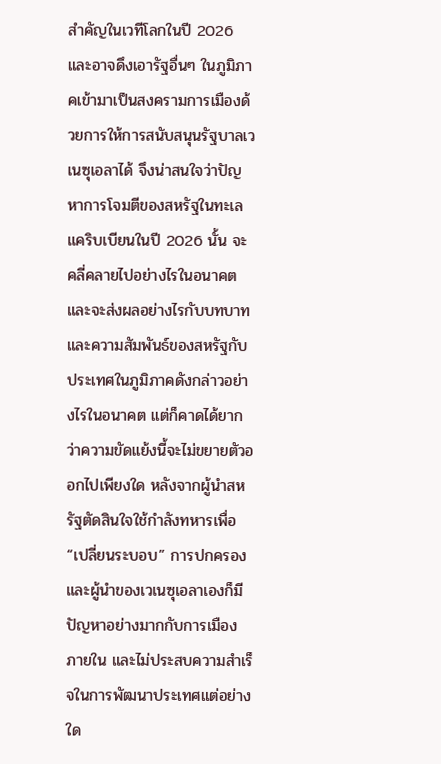สำคัญในเวทีโลกในปี 2026 และอาจดึงเอารัฐอื่นๆ ในภูมิภาคเข้ามาเป็นสงครามการเมืองด้วยการให้การสนับสนุนรัฐบาลเวเนซุเอลาได้ จึงน่าสนใจว่าปัญหาการโจมตีของสหรัฐในทะเลแคริบเบียนในปี 2026 นั้น จะคลี่คลายไปอย่างไรในอนาคต และจะส่งผลอย่างไรกับบทบาทและความสัมพันธ์ของสหรัฐกับประเทศในภูมิภาคดังกล่าวอย่างไรในอนาคต แต่ก็คาดได้ยากว่าความขัดแย้งนี้จะไม่ขยายตัวออกไปเพียงใด หลังจากผู้นำสหรัฐตัดสินใจใช้กำลังทหารเพื่อ “เปลี่ยนระบอบ” การปกครอง และผู้นำของเวเนซุเอลาเองก็มีปัญหาอย่างมากกับการเมืองภายใน และไม่ประสบความสำเร็จในการพัฒนาประเทศแต่อย่างใด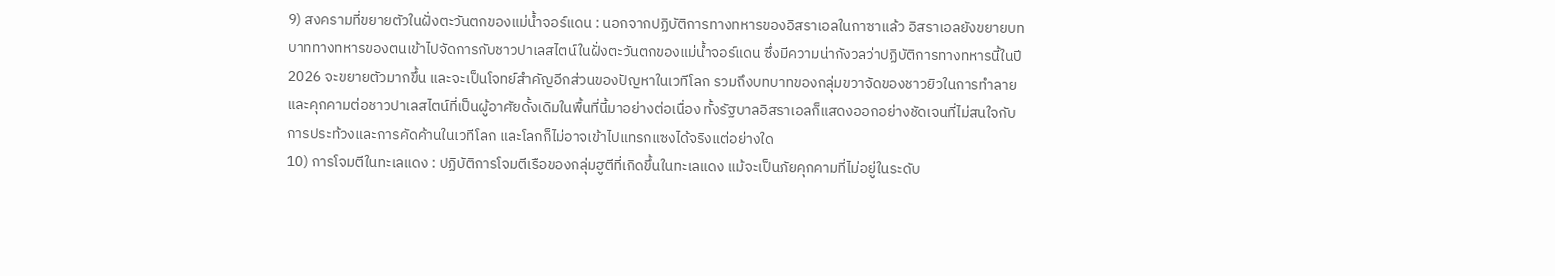9) สงครามที่ขยายตัวในฝั่งตะวันตกของแม่น้ำจอร์แดน : นอกจากปฏิบัติการทางทหารของอิสราเอลในกาซาแล้ว อิสราเอลยังขยายบทบาททางทหารของตนเข้าไปจัดการกับชาวปาเลสไตน์ในฝั่งตะวันตกของแม่น้ำจอร์แดน ซึ่งมีความน่ากังวลว่าปฏิบัติการทางทหารนี้ในปี 2026 จะขยายตัวมากขึ้น และจะเป็นโจทย์สำคัญอีกส่วนของปัญหาในเวทีโลก รวมถึงบทบาทของกลุ่มขวาจัดของชาวยิวในการทำลายและคุกคามต่อชาวปาเลสไตน์ที่เป็นผู้อาศัยดั้งเดิมในพื้นที่นี้มาอย่างต่อเนื่อง ทั้งรัฐบาลอิสราเอลก็แสดงออกอย่างชัดเจนที่ไม่สนใจกับการประท้วงและการคัดค้านในเวทีโลก และโลกก็ไม่อาจเข้าไปแทรกแซงได้จริงแต่อย่างใด
10) การโจมตีในทะเลแดง : ปฏิบัติการโจมตีเรือของกลุ่มฮูตีที่เกิดขึ้นในทะเลแดง แม้จะเป็นภัยคุกคามที่ไม่อยู่ในระดับ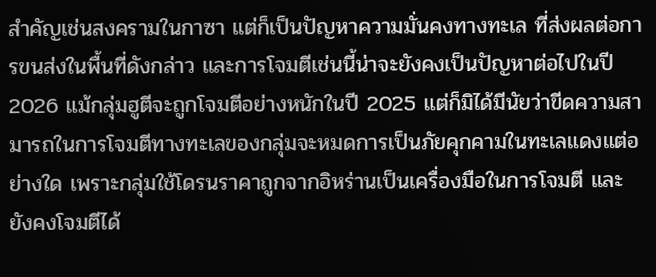สำคัญเช่นสงครามในกาซา แต่ก็เป็นปัญหาความมั่นคงทางทะเล ที่ส่งผลต่อการขนส่งในพื้นที่ดังกล่าว และการโจมตีเช่นนี้น่าจะยังคงเป็นปัญหาต่อไปในปี 2026 แม้กลุ่มฮูตีจะถูกโจมตีอย่างหนักในปี 2025 แต่ก็มิได้มีนัยว่าขีดความสามารถในการโจมตีทางทะเลของกลุ่มจะหมดการเป็นภัยคุกคามในทะเลแดงแต่อย่างใด เพราะกลุ่มใช้โดรนราคาถูกจากอิหร่านเป็นเครื่องมือในการโจมตี และยังคงโจมตีได้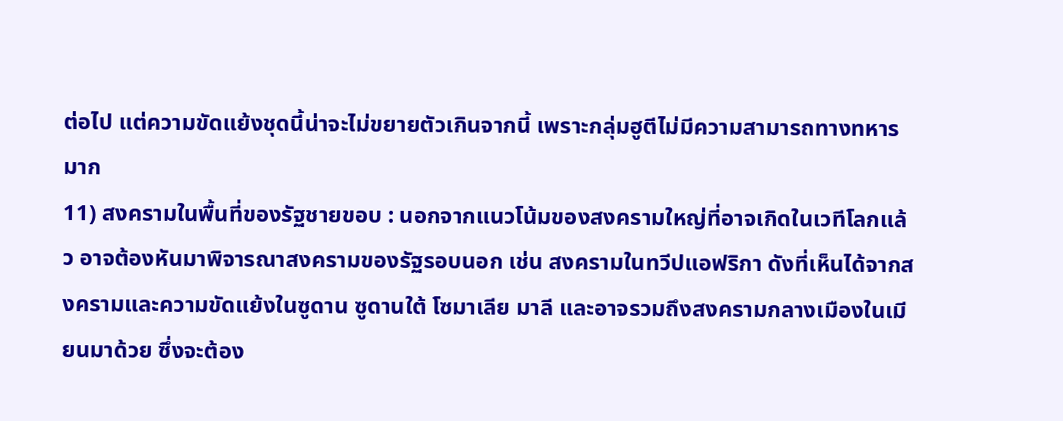ต่อไป แต่ความขัดแย้งชุดนี้น่าจะไม่ขยายตัวเกินจากนี้ เพราะกลุ่มฮูตีไม่มีความสามารถทางทหารมาก
11) สงครามในพื้นที่ของรัฐชายขอบ : นอกจากแนวโน้มของสงครามใหญ่ที่อาจเกิดในเวทีโลกแล้ว อาจต้องหันมาพิจารณาสงครามของรัฐรอบนอก เช่น สงครามในทวีปแอฟริกา ดังที่เห็นได้จากสงครามและความขัดแย้งในซูดาน ซูดานใต้ โซมาเลีย มาลี และอาจรวมถึงสงครามกลางเมืองในเมียนมาด้วย ซึ่งจะต้อง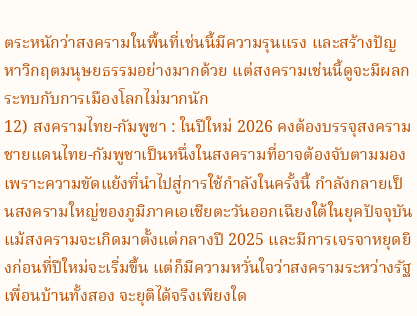ตระหนักว่าสงครามในพื้นที่เช่นนี้มีความรุนแรง และสร้างปัญหาวิกฤตมนุษยธรรมอย่างมากด้วย แต่สงครามเช่นนี้ดูจะมีผลกระทบกับการเมืองโลกไม่มากนัก
12) สงครามไทย-กัมพูชา : ในปีใหม่ 2026 คงต้องบรรจุสงครามชายแดนไทย-กัมพูชาเป็นหนึ่งในสงครามที่อาจต้องจับตามมอง เพราะความขัดแย้งที่นำไปสู่การใช้กำลังในครั้งนี้ กำลังกลายเป็นสงครามใหญ่ของภูมิภาคเอเชียตะวันออกเฉียงใต้ในยุคปัจจุบัน แม้สงครามจะเกิดมาตั้งแต่กลางปี 2025 และมีการเจรจาหยุดยิงก่อนที่ปีใหม่จะเริ่มขึ้น แต่ก็มีความหวั่นใจว่าสงครามระหว่างรัฐเพื่อนบ้านทั้งสอง จะยุติได้จริงเพียงใด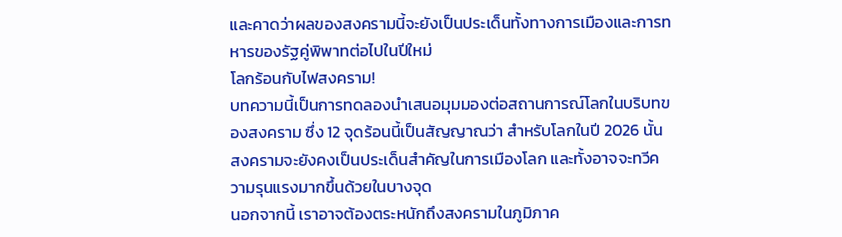และคาดว่าผลของสงครามนี้จะยังเป็นประเด็นทั้งทางการเมืองและการทหารของรัฐคู่พิพาทต่อไปในปีใหม่
โลกร้อนกับไฟสงคราม!
บทความนี้เป็นการทดลองนำเสนอมุมมองต่อสถานการณ์โลกในบริบทของสงคราม ซึ่ง 12 จุดร้อนนี้เป็นสัญญาณว่า สำหรับโลกในปี 2026 นั้น สงครามจะยังคงเป็นประเด็นสำคัญในการเมืองโลก และทั้งอาจจะทวีความรุนแรงมากขึ้นด้วยในบางจุด
นอกจากนี้ เราอาจต้องตระหนักถึงสงครามในภูมิภาค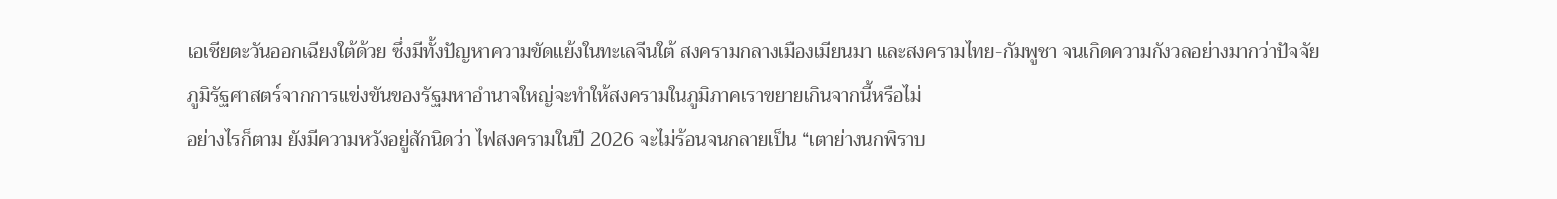เอเชียตะวันออกเฉียงใต้ด้วย ซึ่งมีทั้งปัญหาความขัดแย้งในทะเลจีนใต้ สงครามกลางเมืองเมียนมา และสงครามไทย-กัมพูชา จนเกิดความกังวลอย่างมากว่าปัจจัยภูมิรัฐศาสตร์จากการแข่งขันของรัฐมหาอำนาจใหญ่จะทำให้สงครามในภูมิภาคเราขยายเกินจากนี้หรือไม่
อย่างไรก็ตาม ยังมีความหวังอยู่สักนิดว่า ไฟสงครามในปี 2026 จะไม่ร้อนจนกลายเป็น “เตาย่างนกพิราบ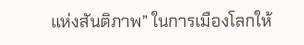แห่งสันติภาพ” ในการเมืองโลกให้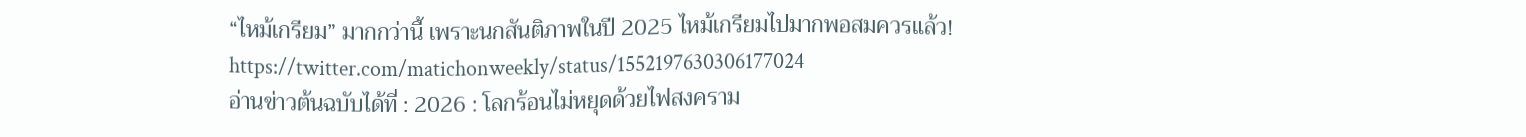“ไหม้เกรียม” มากกว่านี้ เพราะนกสันติภาพในปี 2025 ไหม้เกรียมไปมากพอสมควรแล้ว!
https://twitter.com/matichonweekly/status/1552197630306177024
อ่านข่าวต้นฉบับได้ที่ : 2026 : โลกร้อนไม่หยุดด้วยไฟสงคราม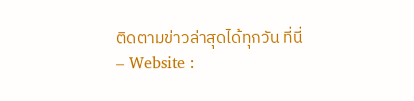ติดตามข่าวล่าสุดได้ทุกวัน ที่นี่
– Website :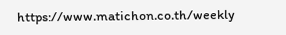https://www.matichon.co.th/weekly